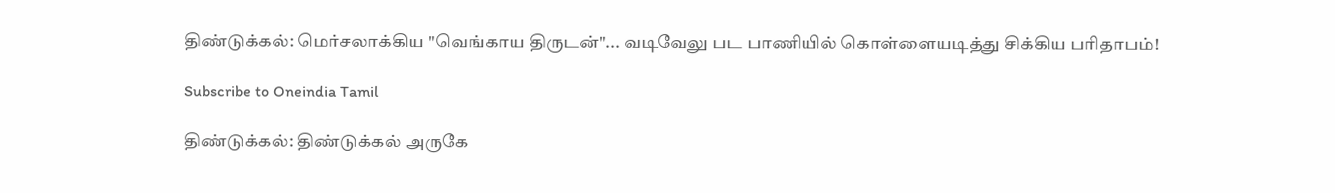திண்டுக்கல்: மெர்சலாக்கிய "வெங்காய திருடன்"... வடிவேலு பட பாணியில் கொள்ளையடித்து சிக்கிய பரிதாபம்!

Subscribe to Oneindia Tamil

திண்டுக்கல்: திண்டுக்கல் அருகே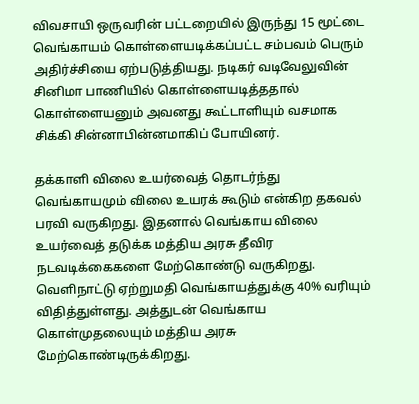விவசாயி ஒருவரின் பட்டறையில் இருந்து 15 மூட்டை வெங்காயம் கொள்ளையடிக்கப்பட்ட சம்பவம் பெரும் அதிர்ச்சியை ஏற்படுத்தியது. நடிகர் வடிவேலுவின் சினிமா பாணியில் கொள்ளையடித்ததால் கொள்ளையனும் அவனது கூட்டாளியும் வசமாக சிக்கி சின்னாபின்னமாகிப் போயினர்.

தக்காளி விலை உயர்வைத் தொடர்ந்து வெங்காயமும் விலை உயரக் கூடும் என்கிற தகவல் பரவி வருகிறது. இதனால் வெங்காய விலை உயர்வைத் தடுக்க மத்திய அரசு தீவிர நடவடிக்கைகளை மேற்கொண்டு வருகிறது. வெளிநாட்டு ஏற்றுமதி வெங்காயத்துக்கு 40% வரியும் விதித்துள்ளது. அத்துடன் வெங்காய கொள்முதலையும் மத்திய அரசு மேற்கொண்டிருக்கிறது.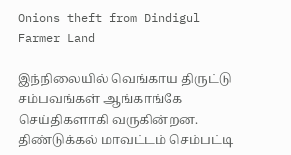Onions theft from Dindigul Farmer Land

இந்நிலையில் வெங்காய திருட்டு சம்பவங்கள் ஆங்காங்கே செய்திகளாகி வருகின்றன. திண்டுக்கல் மாவட்டம் செம்பட்டி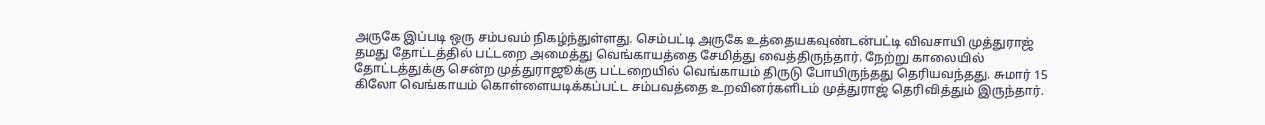அருகே இப்படி ஒரு சம்பவம் நிகழ்ந்துள்ளது. செம்பட்டி அருகே உத்தையகவுண்டன்பட்டி விவசாயி முத்துராஜ் தமது தோட்டத்தில் பட்டறை அமைத்து வெங்காயத்தை சேமித்து வைத்திருந்தார். நேற்று காலையில் தோட்டத்துக்கு சென்ற முத்துராஜூக்கு பட்டறையில் வெங்காயம் திருடு போயிருந்தது தெரியவந்தது. சுமார் 15 கிலோ வெங்காயம் கொள்ளையடிக்கப்பட்ட சம்பவத்தை உறவினர்களிடம் முத்துராஜ் தெரிவித்தும் இருந்தார்.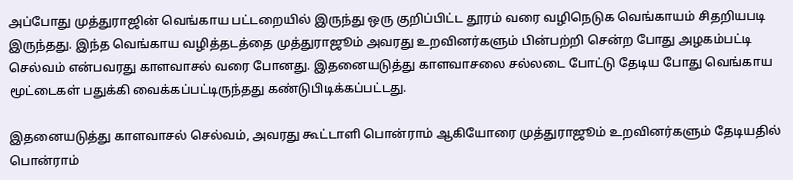அப்போது முத்துராஜின் வெங்காய பட்டறையில் இருந்து ஒரு குறிப்பிட்ட தூரம் வரை வழிநெடுக வெங்காயம் சிதறியபடி இருந்தது. இந்த வெங்காய வழித்தடத்தை முத்துராஜூம் அவரது உறவினர்களும் பின்பற்றி சென்ற போது அழகம்பட்டி செல்வம் என்பவரது காளவாசல் வரை போனது. இதனையடுத்து காளவாசலை சல்லடை போட்டு தேடிய போது வெங்காய மூட்டைகள் பதுக்கி வைக்கப்பட்டிருந்தது கண்டுபிடிக்கப்பட்டது.

இதனையடுத்து காளவாசல் செல்வம், அவரது கூட்டாளி பொன்ராம் ஆகியோரை முத்துராஜூம் உறவினர்களும் தேடியதில் பொன்ராம்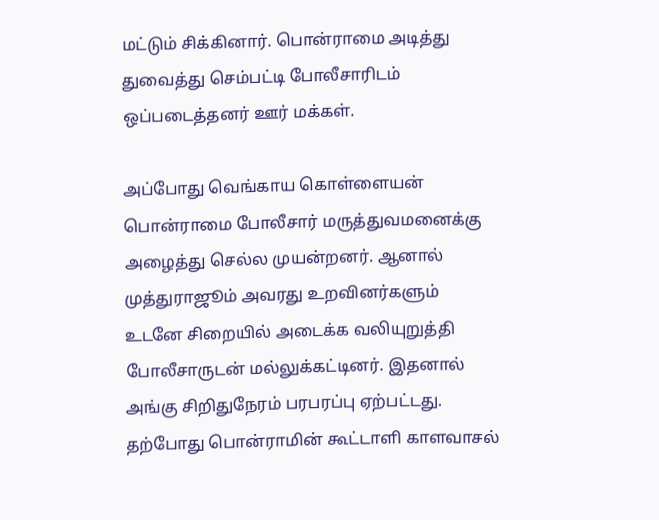மட்டும் சிக்கினார். பொன்ராமை அடித்து துவைத்து செம்பட்டி போலீசாரிடம் ஒப்படைத்தனர் ஊர் மக்கள்.

அப்போது வெங்காய கொள்ளையன் பொன்ராமை போலீசார் மருத்துவமனைக்கு அழைத்து செல்ல முயன்றனர். ஆனால் முத்துராஜூம் அவரது உறவினர்களும் உடனே சிறையில் அடைக்க வலியுறுத்தி போலீசாருடன் மல்லுக்கட்டினர். இதனால் அங்கு சிறிதுநேரம் பரபரப்பு ஏற்பட்டது. தற்போது பொன்ராமின் கூட்டாளி காளவாசல்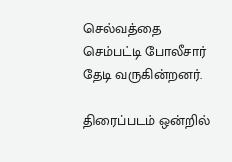செல்வத்தை செம்பட்டி போலீசார் தேடி வருகின்றனர்.

திரைப்படம் ஒன்றில்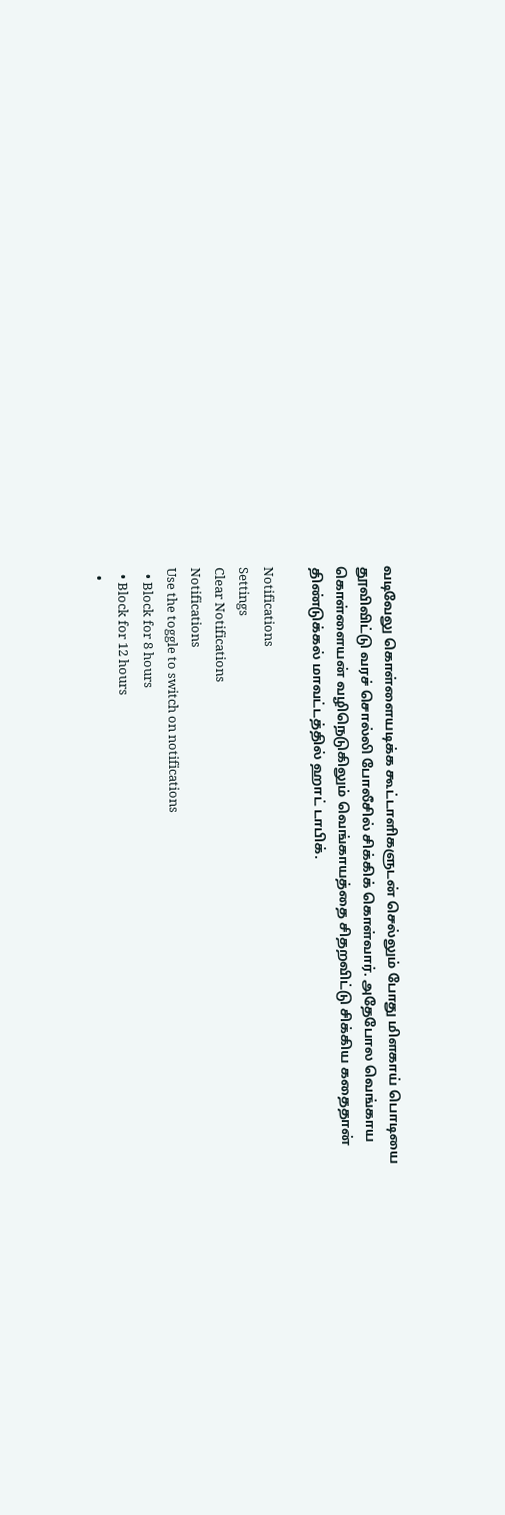வடிவேலு கொள்ளையடிக்க கூட்டாளிகளுடன் செல்லும் போது மிளகாய் பொடியை தூவிவிட்டு வரச் சொல்லி போலீசில் சிக்கிக் கொள்வார். அதேபோல வெங்காய கொள்ளையன் வழிநெடுகிலும் வெங்காயத்தை சிதறவிட்டு சிக்கிய கதைதான் திண்டுக்கல் மாவட்டத்தில் ஹாட் டாபிக்.

Notifications
Settings
Clear Notifications
Notifications
Use the toggle to switch on notifications
  • Block for 8 hours
  • Block for 12 hours
  •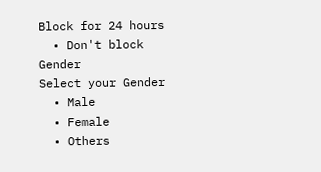Block for 24 hours
  • Don't block
Gender
Select your Gender
  • Male
  • Female
  • Others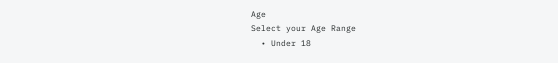Age
Select your Age Range
  • Under 18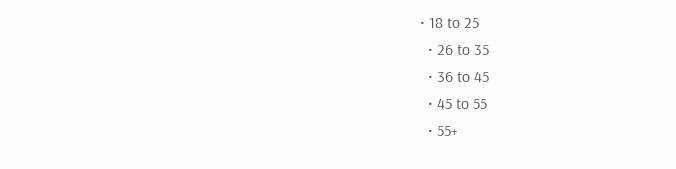• 18 to 25
  • 26 to 35
  • 36 to 45
  • 45 to 55
  • 55+